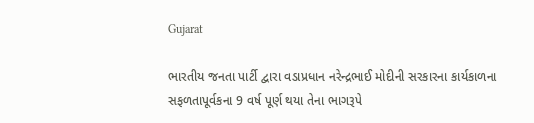Gujarat

ભારતીય જનતા પાર્ટી દ્વારા વડાપ્રધાન નરેન્દ્રભાઈ મોદીની સરકારના કાર્યકાળના સફળતાપૂર્વકના 9 વર્ષ પૂર્ણ થયા તેના ભાગરૂપે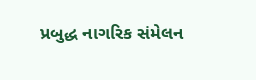પ્રબુદ્ધ નાગરિક સંમેલન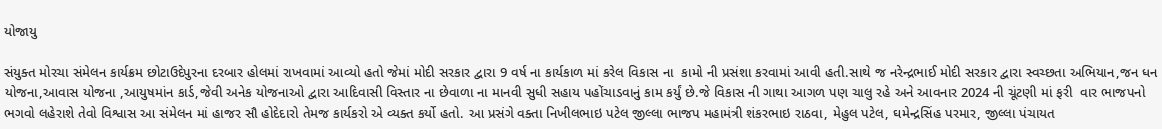યોજાયુ

સંયુક્ત મોરચા સંમેલન કાર્યક્રમ છોટાઉદેપુરના દરબાર હોલમાં રાખવામાં આવ્યો હતો જેમાં મોદી સરકાર દ્વારા 9 વર્ષ ના કાર્યકાળ માં કરેલ વિકાસ ના  કામો ની પ્રસંશા કરવામાં આવી હતી.સાથે જ નરેન્દ્રભાઈ મોદી સરકાર દ્વારા સ્વચ્છતા અભિયાન,જન ધન યોજના,આવાસ યોજના ,આયુષમાંન કાર્ડ,જેવી અનેક યોજનાઓ દ્વારા આદિવાસી વિસ્તાર ના છેવાળા ના માનવી સુધી સહાય પહોંચાડવાનું કામ કર્યું છે.જે વિકાસ ની ગાથા આગળ પણ ચાલુ રહે અને આવનાર 2024 ની ચૂંટણી માં ફરી  વાર ભાજપનો ભગવો લહેરાશે તેવો વિશ્વાસ આ સંમેલન માં હાજર સૌ હોદેદારો તેમજ કાર્યકરો એ વ્યક્ત કર્યો હતો. આ પ્રસંગે વક્તા નિખીલભાઇ પટેલ જીલ્લા ભાજપ મહામંત્રી શંકરભાઇ રાઠવા, મેહુલ પટેલ, ઘમેન્દ્રસિંહ પરમાર, જીલ્લા પંચાયત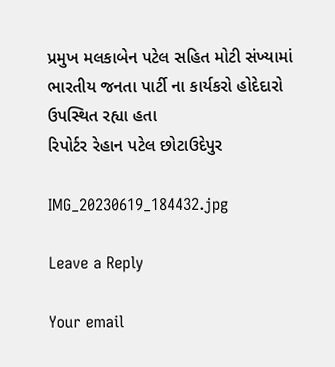પ્રમુખ મલકાબેન પટેલ સહિત મોટી સંખ્યામાં ભારતીય જનતા પાર્ટી ના કાર્યકરો હોદેદારો ઉપસ્થિત રહ્યા હતા
રિપોર્ટર રેહાન પટેલ છોટાઉદેપુર

IMG_20230619_184432.jpg

Leave a Reply

Your email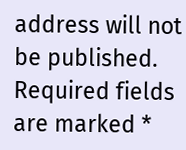address will not be published. Required fields are marked *